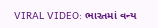VIRAL VIDEO: ભારતમાં વન્ય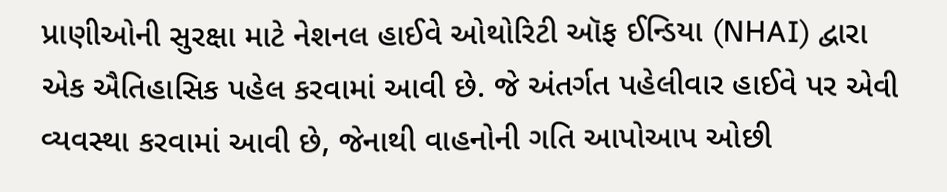પ્રાણીઓની સુરક્ષા માટે નેશનલ હાઈવે ઓથોરિટી ઑફ ઈન્ડિયા (NHAI) દ્વારા એક ઐતિહાસિક પહેલ કરવામાં આવી છે. જે અંતર્ગત પહેલીવાર હાઈવે પર એવી વ્યવસ્થા કરવામાં આવી છે, જેનાથી વાહનોની ગતિ આપોઆપ ઓછી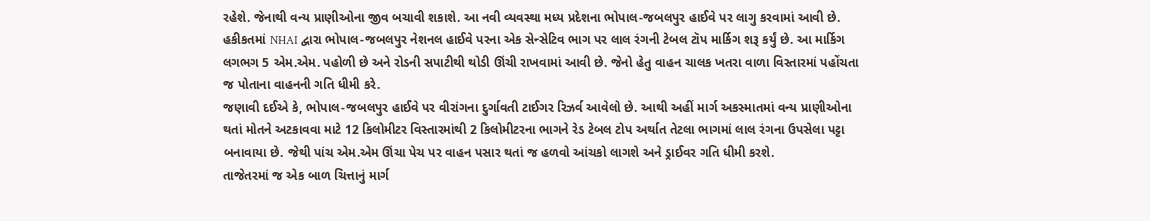રહેશે. જેનાથી વન્ય પ્રાણીઓના જીવ બચાવી શકાશે. આ નવી વ્યવસ્થા મધ્ય પ્રદેશના ભોપાલ-જબલપુર હાઈવે પર લાગુ કરવામાં આવી છે.
હકીકતમાં NHAI દ્વારા ભોપાલ-જબલપુર નેશનલ હાઈવે પરના એક સેન્સેટિવ ભાગ પર લાલ રંગની ટેબલ ટૉપ માર્કિગ શરૂ કર્યું છે. આ માર્કિગ લગભગ 5 એમ.એમ. પહોળી છે અને રોડની સપાટીથી થોડી ઊંચી રાખવામાં આવી છે. જેનો હેતુ વાહન ચાલક ખતરા વાળા વિસ્તારમાં પહોંચતા જ પોતાના વાહનની ગતિ ધીમી કરે.
જણાવી દઈએ કે, ભોપાલ-જબલપુર હાઈવે પર વીરાંગના દુર્ગાવતી ટાઈગર રિઝર્વ આવેલો છે. આથી અહીં માર્ગ અકસ્માતમાં વન્ય પ્રાણીઓના થતાં મોતને અટકાવવા માટે 12 કિલોમીટર વિસ્તારમાંથી 2 કિલોમીટરના ભાગને રેડ ટેબલ ટોપ અર્થાત તેટલા ભાગમાં લાલ રંગના ઉપસેલા પટ્ટા બનાવાયા છે. જેથી પાંચ એમ.એમ ઊંચા પેચ પર વાહન પસાર થતાં જ હળવો આંચકો લાગશે અને ડ્રાઈવર ગતિ ધીમી કરશે.
તાજેતરમાં જ એક બાળ ચિત્તાનું માર્ગ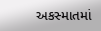અકસ્માતમાં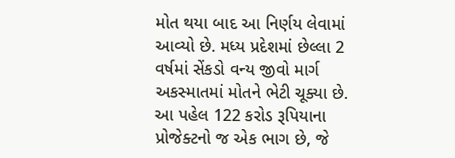મોત થયા બાદ આ નિર્ણય લેવામાં આવ્યો છે. મધ્ય પ્રદેશમાં છેલ્લા 2 વર્ષમાં સેંકડો વન્ય જીવો માર્ગ અકસ્માતમાં મોતને ભેટી ચૂક્યા છે.
આ પહેલ 122 કરોડ રૂપિયાના પ્રોજેક્ટનો જ એક ભાગ છે, જે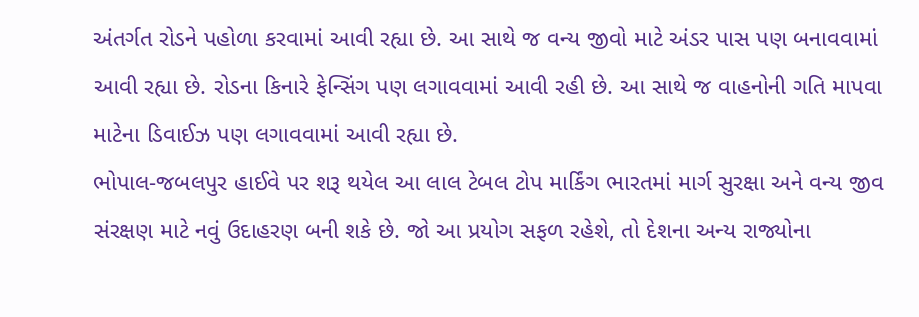અંતર્ગત રોડને પહોળા કરવામાં આવી રહ્યા છે. આ સાથે જ વન્ય જીવો માટે અંડર પાસ પણ બનાવવામાં આવી રહ્યા છે. રોડના કિનારે ફેન્સિંગ પણ લગાવવામાં આવી રહી છે. આ સાથે જ વાહનોની ગતિ માપવા માટેના ડિવાઈઝ પણ લગાવવામાં આવી રહ્યા છે.
ભોપાલ-જબલપુર હાઈવે પર શરૂ થયેલ આ લાલ ટેબલ ટોપ માર્કિંગ ભારતમાં માર્ગ સુરક્ષા અને વન્ય જીવ સંરક્ષણ માટે નવું ઉદાહરણ બની શકે છે. જો આ પ્રયોગ સફળ રહેશે, તો દેશના અન્ય રાજ્યોના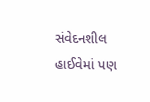સંવેદનશીલ હાઈવેમાં પણ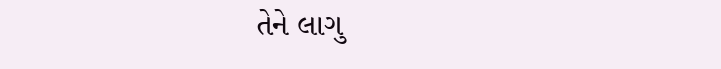તેને લાગુ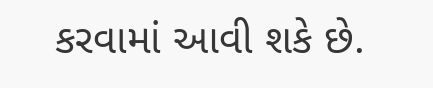કરવામાં આવી શકે છે.